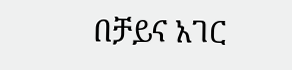በቻይና አገር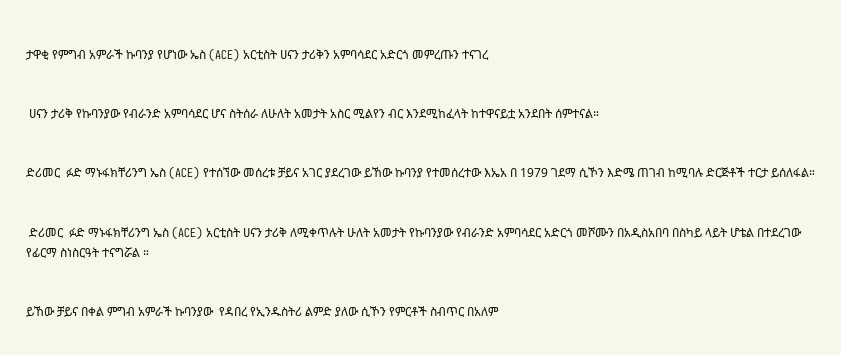ታዋቂ የምግብ አምራች ኩባንያ የሆነው ኤስ (ACE) አርቲስት ሀናን ታሪቅን አምባሳደር አድርጎ መምረጡን ተናገረ


 ሀናን ታሪቅ የኩባንያው የብራንድ አምባሳደር ሆና ስትሰራ ለሁለት አመታት አስር ሚልየን ብር እንደሚከፈላት ከተዋናይቷ አንደበት ሰምተናል።


ድሪመር  ፉድ ማኑፋክቸሪንግ ኤስ (ACE) የተሰኘው መሰረቱ ቻይና አገር ያደረገው ይኸው ኩባንያ የተመሰረተው እኤአ በ 1979 ገደማ ሲኾን እድሜ ጠገብ ከሚባሉ ድርጅቶች ተርታ ይሰለፋል።


 ድሪመር  ፉድ ማኑፋክቸሪንግ ኤስ (ACE) አርቲስት ሀናን ታሪቅ ለሚቀጥሉት ሁለት አመታት የኩባንያው የብራንድ አምባሳደር አድርጎ መሾሙን በአዲስአበባ በስካይ ላይት ሆቴል በተደረገው የፊርማ ስነስርዓት ተናግሯል ።


ይኸው ቻይና በቀል ምግብ አምራች ኩባንያው  የዳበረ የኢንዱስትሪ ልምድ ያለው ሲኾን የምርቶች ስብጥር በአለም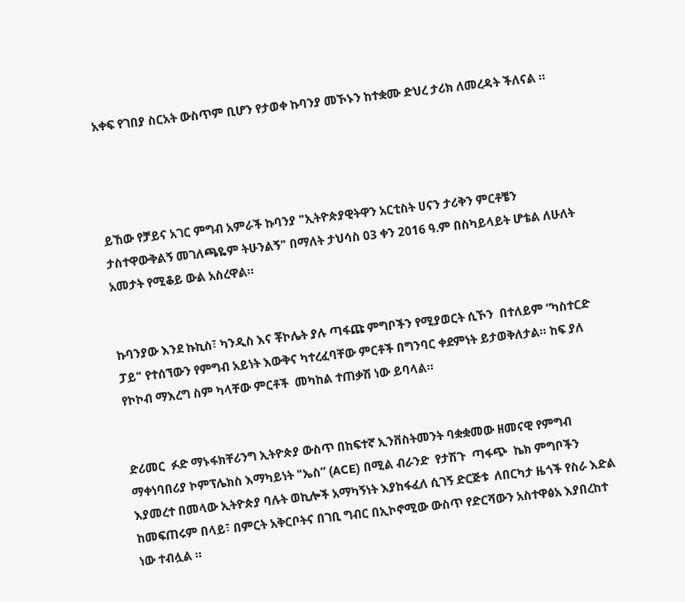አቀፍ የገበያ ስርአት ውስጥም ቢሆን የታወቀ ኩባንያ መኾኑን ከተቋሙ ድህረ ታሪክ ለመረዳት ችለናል ።




ይኸው የቻይና አገር ምግብ አምራች ኩባንያ "ኢትዮጵያዊትዋን አርቲስት ሀናን ታሪቅን ምርቶቼን ታስተዋውቅልኝ መገለጫዬም ትሁንልኝ" በማለት ታህሳስ 03 ቀን 2016 ዓ.ም በስካይላይት ሆቴል ለሁለት አመታት የሚቆይ ውል አስረዋል።


ኩባንያው እንደ ኩኪስ፣ ካንዲስ እና ቾኮሌት ያሉ ጣፋጩ ምግቦችን የሚያወርት ሲኾን  በተለይም “ካስተርድ ፓይ" የተሰኘውን የምግብ አይነት እውቅና ካተረፈባቸው ምርቶች በግንባር ቀደምነት ይታወቅለታል። ከፍ ያለ የኮኮብ ማእረግ ስም ካላቸው ምርቶች  መካከል ተጠቃሽ ነው ይባላል።


ድሪመር  ፉድ ማኑፋክቸሪንግ ኢትዮጵያ ውስጥ በከፍተኛ ኢንቨስትመንት ባቋቋመው ዘመናዊ የምግብ ማቀነባበሪያ ኮምፕሌክስ እማካይነት "ኤስ” (ACE) በሚል ብራንድ  የታሽጉ  ጣፋጭ  ኬክ ምግቦችን እያመረተ በመላው ኢትዮጵያ ባሉት ወኪሎች አማካኝነት እያከፋፈለ ሲገኝ ድርጅቱ  ለበርካታ ዜጎች የስራ እድል ከመፍጠሩም በላይ፣ በምርት አቅርቦትና በገቢ ግብር በኢኮኖሚው ውስጥ የድርሻውን አስተዋፅአ እያበረከተ ነው ተብሏል ።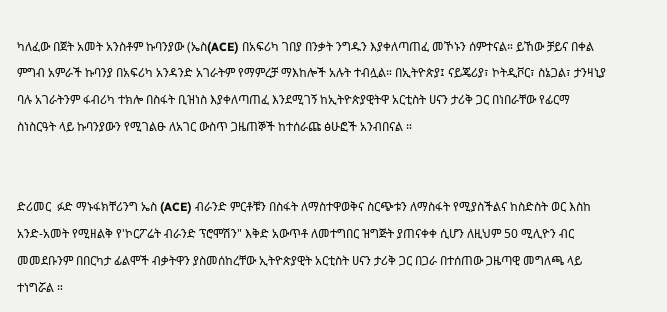ካለፈው በጀት አመት አንስቶም ኩባንያው (ኤስ(ACE) በአፍሪካ ገበያ በንቃት ንግዱን እያቀለጣጠፈ መኾኑን ሰምተናል። ይኸው ቻይና በቀል ምግብ አምራች ኩባንያ በአፍሪካ አንዳንድ አገራትም የማምረቻ ማእከሎች አሉት ተብሏል። በኢትዮጵያ፤ ናይጄሪያ፣ ኮትዲቮር፣ ስኔጋል፣ ታንዛኒያ ባሉ አገራትንም ፋብሪካ ተክሎ በስፋት ቢዝነስ እያቀለጣጠፈ እንደሚገኝ ከኢትዮጵያዊትዋ አርቲስት ሀናን ታሪቅ ጋር በነበራቸው የፊርማ ስነስርዓት ላይ ኩባንያውን የሚገልፁ ለአገር ውስጥ ጋዜጠኞች ከተሰራጩ ፅሁፎች አንብበናል ።


ድሪመር  ፉድ ማኑፋክቸሪንግ ኤስ (ACE) ብራንድ ምርቶቹን በስፋት ለማስተዋወቅና ስርጭቱን ለማስፋት የሚያስችልና ከስድስት ወር እስከ አንድ-አመት የሚዘልቅ የ'ኮርፖሬት ብራንድ ፕሮሞሽን" እቅድ አውጥቶ ለመተግበር ዝግጅት ያጠናቀቀ ሲሆን ለዚህም 50 ሚሊዮን ብር መመደቡንም በበርካታ ፊልሞች ብቃትዋን ያስመሰከረቸው ኢትዮጵያዊት አርቲስት ሀናን ታሪቅ ጋር በጋራ በተሰጠው ጋዜጣዊ መግለጫ ላይ ተነግሯል ።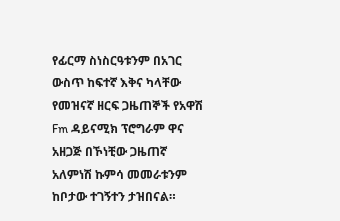የፊርማ ስነስርዓቱንም በአገር ውስጥ ከፍተኛ እቅና ካላቸው የመዝናኛ ዘርፍ ጋዜጠኞች የአዋሽ Fm ዳይናሚክ ፕሮግራም ዋና አዘጋጅ በኾነቺው ጋዜጠኛ አለምነሽ ኩምሳ መመራቱንም ከቦታው ተገኝተን ታዝበናል።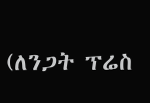(ለንጋት ፕሬስ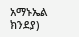አማኑኤል ክንደያ)